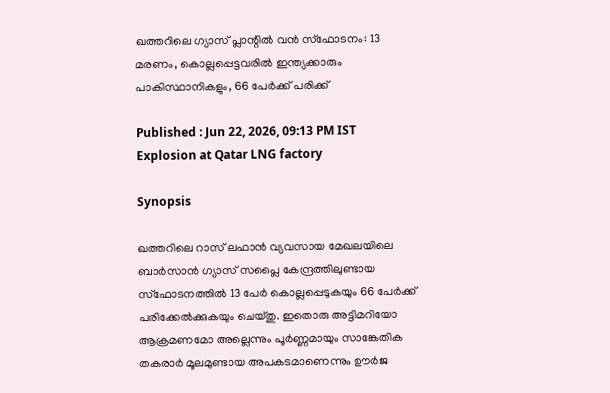ഖത്തറിലെ ഗ്യാസ് പ്ലാന്റിൽ വൻ സ്ഫോടനം: 13 മരണം, കൊല്ലപ്പെട്ടവരിൽ ഇന്ത്യക്കാരും പാകിസ്ഥാനികളും, 66 പേർക്ക് പരിക്ക്

Published : Jun 22, 2026, 09:13 PM IST
Explosion at Qatar LNG factory

Synopsis

ഖത്തറിലെ റാസ് ലഫാൻ വ്യവസായ മേഖലയിലെ ബാർസാൻ ഗ്യാസ് സപ്ലൈ കേന്ദ്രത്തിലുണ്ടായ സ്ഫോടനത്തിൽ 13 പേർ കൊല്ലപ്പെടുകയും 66 പേർക്ക് പരിക്കേൽക്കുകയും ചെയ്തു. ഇതൊരു അട്ടിമറിയോ ആക്രമണമോ അല്ലെന്നും പൂർണ്ണമായും സാങ്കേതിക തകരാർ മൂലമുണ്ടായ അപകടമാണെന്നും ഊർജ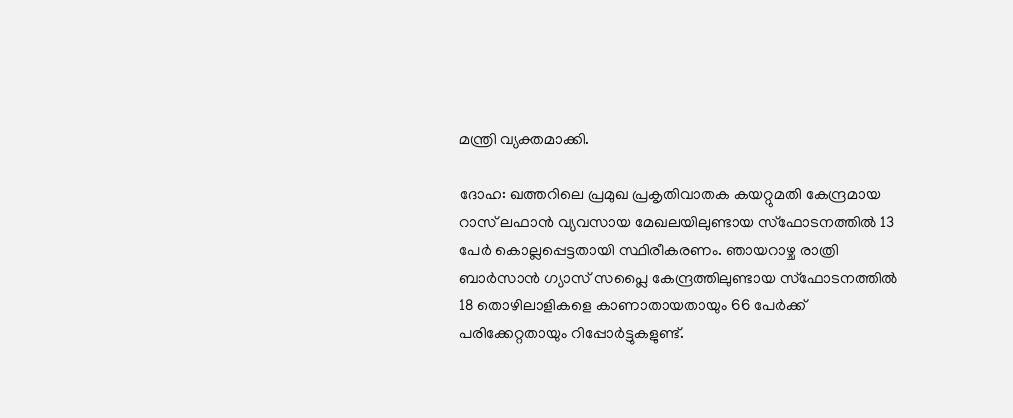മന്ത്രി വ്യക്തമാക്കി.

ദോഹ: ഖത്തറിലെ പ്രമുഖ പ്രകൃതിവാതക കയറ്റുമതി കേന്ദ്രമായ റാസ് ലഫാൻ വ്യവസായ മേഖലയിലുണ്ടായ സ്‌ഫോടനത്തിൽ 13 പേർ കൊല്ലപ്പെട്ടതായി സ്ഥിരീകരണം. ഞായറാഴ്ച രാത്രി ബാർസാൻ ഗ്യാസ് സപ്ലൈ കേന്ദ്രത്തിലുണ്ടായ സ്ഫോടനത്തിൽ 18 തൊഴിലാളികളെ കാണാതായതായും 66 പേർക്ക് പരിക്കേറ്റതായും റിപ്പോർട്ടുകളുണ്ട്.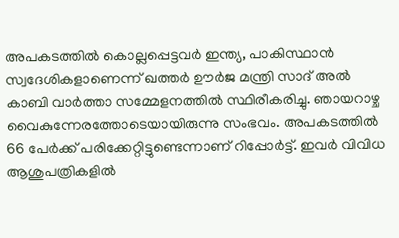അപകടത്തിൽ കൊല്ലപ്പെട്ടവർ ഇന്ത്യ, പാകിസ്ഥാൻ സ്വദേശികളാണെന്ന് ഖത്തർ ഊർജ മന്ത്രി സാദ് അൽ കാബി വാർത്താ സമ്മേളനത്തിൽ സ്ഥിരീകരിച്ചു. ഞായറാഴ്ച വൈകുന്നേരത്തോടെയായിരുന്നു സംഭവം. അപകടത്തിൽ 66 പേർക്ക് പരിക്കേറ്റിട്ടുണ്ടെന്നാണ് റിപ്പോർട്ട്. ഇവർ വിവിധ ആശുപത്രികളിൽ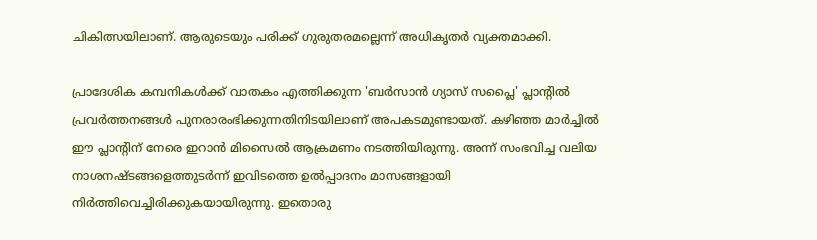ചികിത്സയിലാണ്. ആരുടെയും പരിക്ക് ഗുരുതരമല്ലെന്ന് അധികൃതർ വ്യക്തമാക്കി.

പ്രാദേശിക കമ്പനികൾക്ക് വാതകം എത്തിക്കുന്ന 'ബർസാൻ ഗ്യാസ് സപ്ലൈ' പ്ലാന്റിൽ പ്രവർത്തനങ്ങൾ പുനരാരംഭിക്കുന്നതിനിടയിലാണ് അപകടമുണ്ടായത്. കഴിഞ്ഞ മാർച്ചിൽ ഈ പ്ലാന്റിന് നേരെ ഇറാൻ മിസൈൽ ആക്രമണം നടത്തിയിരുന്നു. അന്ന് സംഭവിച്ച വലിയ നാശനഷ്ടങ്ങളെത്തുടർന്ന് ഇവിടത്തെ ഉൽപ്പാദനം മാസങ്ങളായി നിർത്തിവെച്ചിരിക്കുകയായിരുന്നു. ഇതൊരു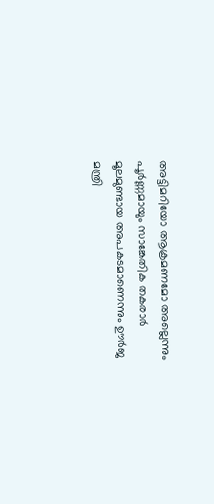അട്ടിമറിയോ ആക്രമണമോ അല്ലെന്നും പൂർണ്ണമായും സാങ്കേതിക തകരാർ മൂലമുണ്ടായ അപകടമാണെന്നും ഊർജ മന്ത്രി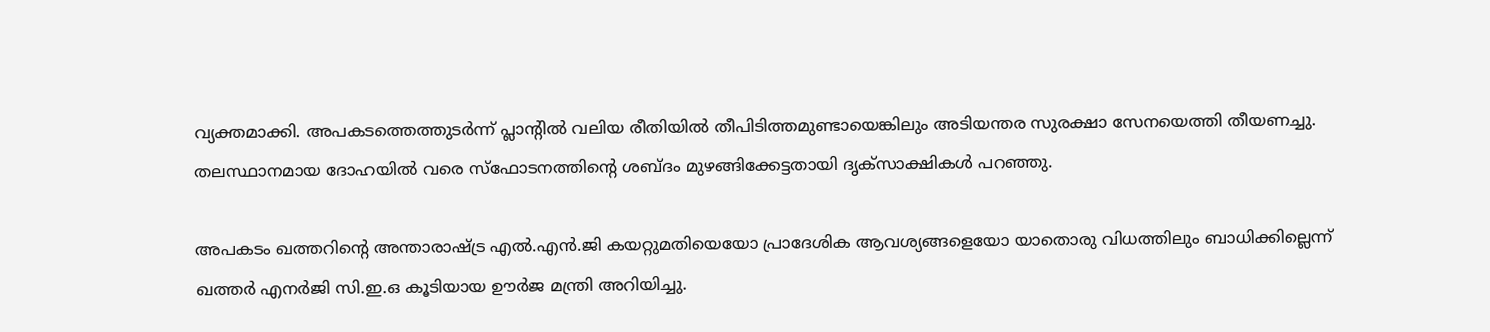വ്യക്തമാക്കി. അപകടത്തെത്തുടർന്ന് പ്ലാന്റിൽ വലിയ രീതിയിൽ തീപിടിത്തമുണ്ടായെങ്കിലും അടിയന്തര സുരക്ഷാ സേനയെത്തി തീയണച്ചു. തലസ്ഥാനമായ ദോഹയിൽ വരെ സ്ഫോടനത്തിന്റെ ശബ്ദം മുഴങ്ങിക്കേട്ടതായി ദൃക്‌സാക്ഷികൾ പറഞ്ഞു.

അപകടം ഖത്തറിന്റെ അന്താരാഷ്ട്ര എൽ.എൻ.ജി കയറ്റുമതിയെയോ പ്രാദേശിക ആവശ്യങ്ങളെയോ യാതൊരു വിധത്തിലും ബാധിക്കില്ലെന്ന് ഖത്തർ എനർജി സി.ഇ.ഒ കൂടിയായ ഊർജ മന്ത്രി അറിയിച്ചു.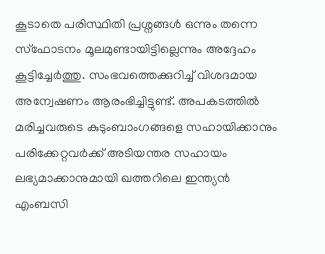കൂടാതെ പരിസ്ഥിതി പ്രശ്നങ്ങൾ ഒന്നും തന്നെ സ്ഫോടനം മൂലമുണ്ടായിട്ടില്ലെന്നും അദ്ദേഹം കൂട്ടിച്ചേർത്തു. സംഭവത്തെക്കുറിച്ച് വിശദമായ അന്വേഷണം ആരംഭിച്ചിട്ടുണ്ട്. അപകടത്തിൽ മരിച്ചവരുടെ കുടുംബാംഗങ്ങളെ സഹായിക്കാനും പരിക്കേറ്റവർക്ക് അടിയന്തര സഹായം ലഭ്യമാക്കാനുമായി ഖത്തറിലെ ഇന്ത്യൻ എംബസി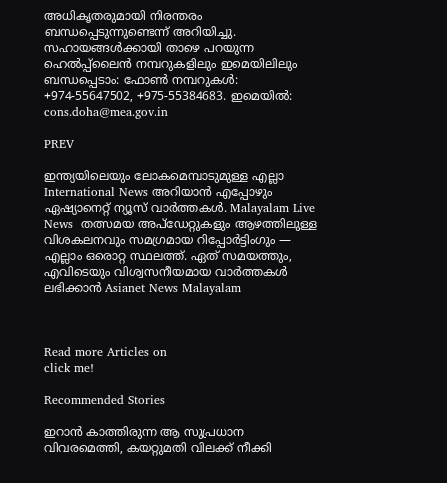അധികൃതരുമായി നിരന്തരം ബന്ധപ്പെടുന്നുണ്ടെന്ന് അറിയിച്ചു. സഹായങ്ങൾക്കായി താഴെ പറയുന്ന ഹെൽപ്പ്‌ലൈൻ നമ്പറുകളിലും ഇമെയിലിലും ബന്ധപ്പെടാം: ഫോൺ നമ്പറുകൾ: +974-55647502, +975-55384683. ഇമെയിൽ: cons.doha@mea.gov.in

PREV

ഇന്ത്യയിലെയും ലോകമെമ്പാടുമുള്ള എല്ലാ International News അറിയാൻ എപ്പോഴും ഏഷ്യാനെറ്റ് ന്യൂസ് വാർത്തകൾ. Malayalam Live News  തത്സമയ അപ്‌ഡേറ്റുകളും ആഴത്തിലുള്ള വിശകലനവും സമഗ്രമായ റിപ്പോർട്ടിംഗും — എല്ലാം ഒരൊറ്റ സ്ഥലത്ത്. ഏത് സമയത്തും, എവിടെയും വിശ്വസനീയമായ വാർത്തകൾ ലഭിക്കാൻ Asianet News Malayalam



Read more Articles on
click me!

Recommended Stories

ഇറാൻ കാത്തിരുന്ന ആ സുപ്രധാന വിവരമെത്തി, കയറ്റുമതി വിലക്ക് നീക്കി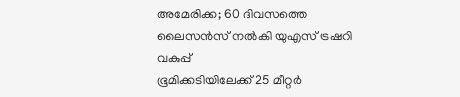അമേരിക്ക; 60 ദിവസത്തെ ലൈസൻസ് നൽകി യുഎസ് ട്രഷറി വകുപ്പ്
ഭൂമിക്കടിയിലേക്ക് 25 മീറ്റർ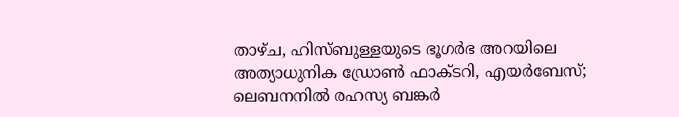താഴ്ച, ഹിസ്ബുള്ളയുടെ ഭൂഗർഭ അറയിലെ അത്യാധുനിക ഡ്രോൺ ഫാക്ടറി, എയർബേസ്; ലെബനനിൽ രഹസ്യ ബങ്കർ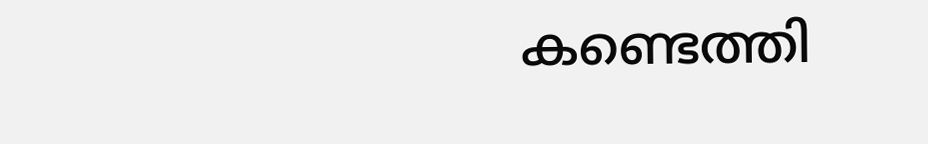കണ്ടെത്തി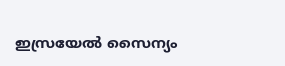ഇസ്രയേൽ സൈന്യം